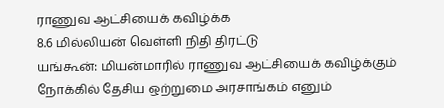ராணுவ ஆட்சியைக் கவிழ்க்க
8.6 மில்லியன் வெள்ளி நிதி திரட்டு
யங்கூன்: மியன்மாரில் ராணுவ ஆட்சியைக் கவிழ்க்கும் நோக்கில் தேசிய ஒற்றுமை அரசாங்கம் எனும்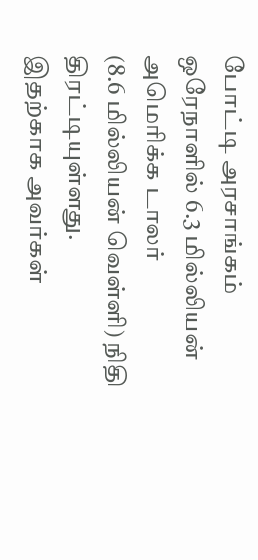போட்டி அரசாங்கம் ஒரேநாளில் 6.3 மில்லியன் அமெரிக்க டாலர்
(8.6 மில்லியன் வெள்ளி) நிதி திரட்டியுள்ளது.
இதற்காக அவர்கள்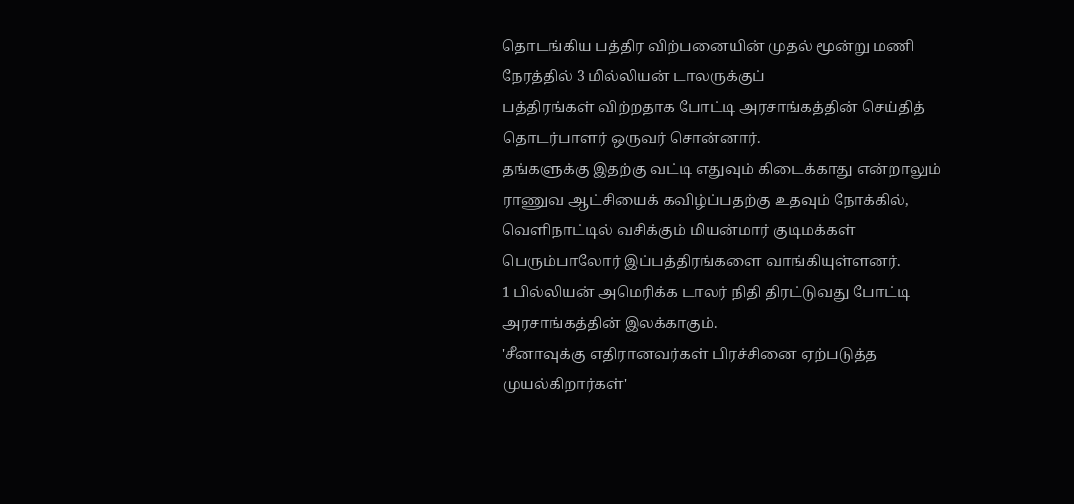தொடங்கிய பத்திர விற்பனையின் முதல் மூன்று மணி நேரத்தில் 3 மில்லியன் டாலருக்குப்
பத்திரங்கள் விற்றதாக போட்டி அரசாங்கத்தின் செய்தித் தொடர்பாளர் ஒருவர் சொன்னார்.
தங்களுக்கு இதற்கு வட்டி எதுவும் கிடைக்காது என்றாலும் ராணுவ ஆட்சியைக் கவிழ்ப்பதற்கு உதவும் நோக்கில், வெளிநாட்டில் வசிக்கும் மியன்மார் குடிமக்கள் பெரும்பாலோர் இப்பத்திரங்களை வாங்கியுள்ளனர்.
1 பில்லியன் அமெரிக்க டாலர் நிதி திரட்டுவது போட்டி அரசாங்கத்தின் இலக்காகும்.
'சீனாவுக்கு எதிரானவர்கள் பிரச்சினை ஏற்படுத்த முயல்கிறார்கள்'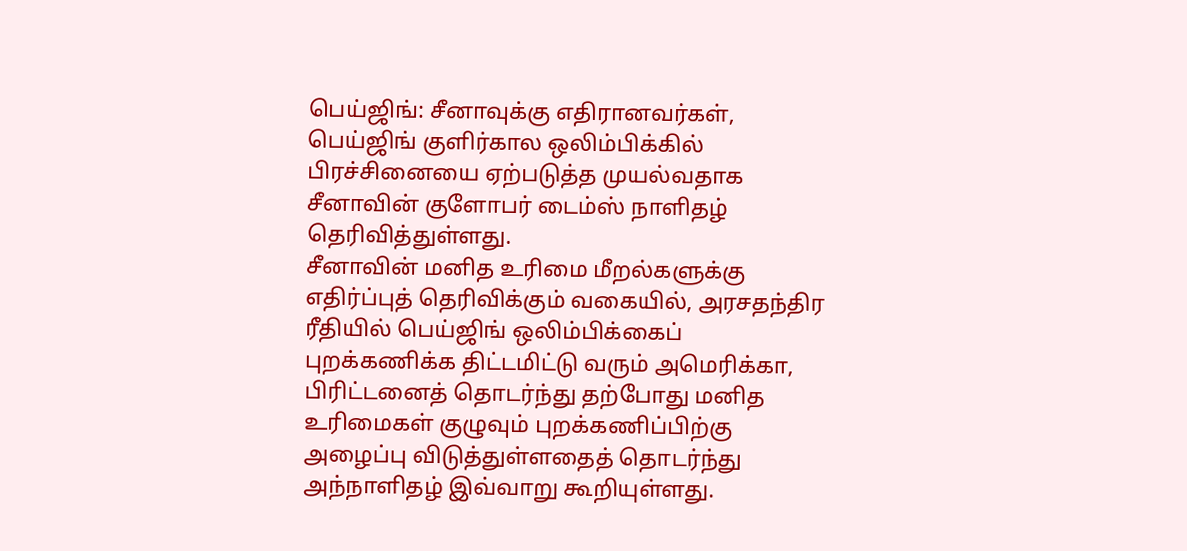பெய்ஜிங்: சீனாவுக்கு எதிரானவர்கள், பெய்ஜிங் குளிர்கால ஒலிம்பிக்கில் பிரச்சினையை ஏற்படுத்த முயல்வதாக சீனாவின் குளோபர் டைம்ஸ் நாளிதழ் தெரிவித்துள்ளது.
சீனாவின் மனித உரிமை மீறல்களுக்கு எதிர்ப்புத் தெரிவிக்கும் வகையில், அரசதந்திர ரீதியில் பெய்ஜிங் ஒலிம்பிக்கைப் புறக்கணிக்க திட்டமிட்டு வரும் அமெரிக்கா, பிரிட்டனைத் தொடர்ந்து தற்போது மனித உரிமைகள் குழுவும் புறக்கணிப்பிற்கு அழைப்பு விடுத்துள்ளதைத் தொடர்ந்து அந்நாளிதழ் இவ்வாறு கூறியுள்ளது.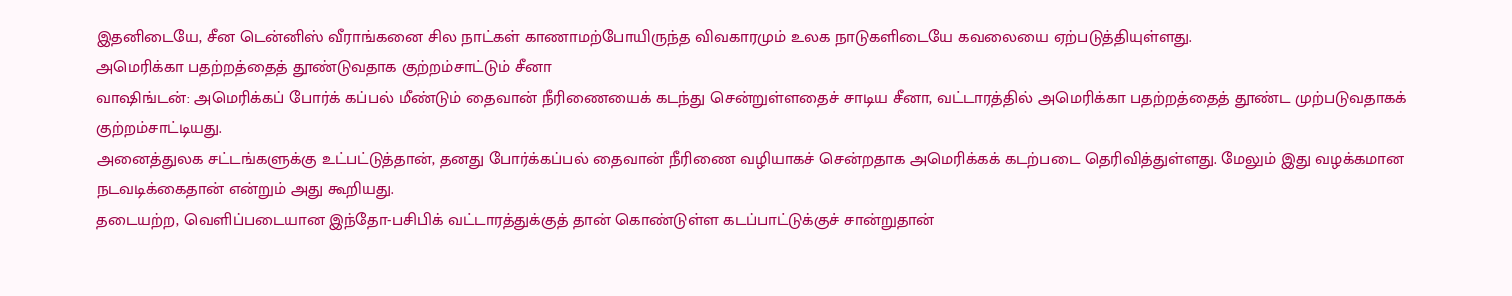இதனிடையே, சீன டென்னிஸ் வீராங்கனை சில நாட்கள் காணாமற்போயிருந்த விவகாரமும் உலக நாடுகளிடையே கவலையை ஏற்படுத்தியுள்ளது.
அமெரிக்கா பதற்றத்தைத் தூண்டுவதாக குற்றம்சாட்டும் சீனா
வாஷிங்டன்: அமெரிக்கப் போர்க் கப்பல் மீண்டும் தைவான் நீரிணையைக் கடந்து சென்றுள்ளதைச் சாடிய சீனா, வட்டாரத்தில் அமெரிக்கா பதற்றத்தைத் தூண்ட முற்படுவதாகக் குற்றம்சாட்டியது.
அனைத்துலக சட்டங்களுக்கு உட்பட்டுத்தான், தனது போர்க்கப்பல் தைவான் நீரிணை வழியாகச் சென்றதாக அமெரிக்கக் கடற்படை தெரிவித்துள்ளது. மேலும் இது வழக்கமான நடவடிக்கைதான் என்றும் அது கூறியது.
தடையற்ற, வெளிப்படையான இந்தோ-பசிபிக் வட்டாரத்துக்குத் தான் கொண்டுள்ள கடப்பாட்டுக்குச் சான்றுதான்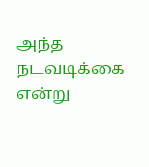அந்த நடவடிக்கை என்று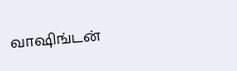வாஷிங்டன்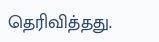தெரிவித்தது.